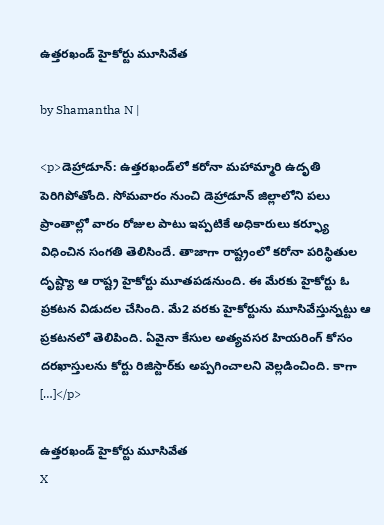ఉత్తరఖండ్ హైకోర్టు మూసివేత

by Shamantha N |

<p>డెహ్రాడూన్: ఉత్తరఖండ్‌లో కరోనా మహామ్మారి ఉదృతి పెరిగిపోతోంది. సోమవారం నుంచి డెహ్రాడూన్ జిల్లాలోని పలు ప్రాంతాల్లో వారం రోజుల పాటు ఇప్పటికే అధికారులు కర్ఫ్యూ విధించిన సంగతి తెలిసిందే. తాజాగా రాష్ట్రంలో కరోనా పరిస్థితుల దృష్ట్యా ఆ రాష్ట్ర హైకోర్టు మూత‌పడనుంది. ఈ మేరకు హైకోర్టు ఓ ప్రకటన విడుదల చేసింది. మే2 వరకు హైకోర్టును మూసివేస్తున్నట్టు ఆ ప్రకటనలో తెలిపింది. ఏవైనా కేసుల అత్యవసర హియరింగ్ కోసం దరఖాస్తులను కోర్టు రిజిస్టార్‌కు అప్పగించాలని వెల్లడించింది. కాగా […]</p>

ఉత్తరఖండ్ హైకోర్టు మూసివేత
X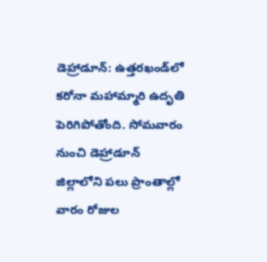డెహ్రాడూన్: ఉత్తరఖండ్‌లో కరోనా మహామ్మారి ఉదృతి పెరిగిపోతోంది. సోమవారం నుంచి డెహ్రాడూన్ జిల్లాలోని పలు ప్రాంతాల్లో వారం రోజుల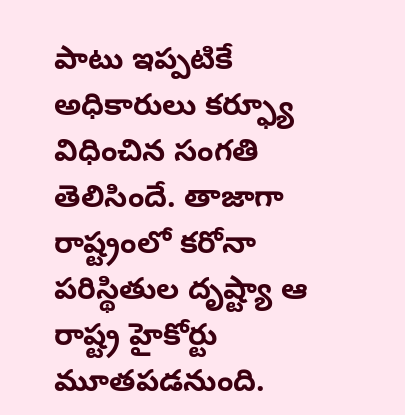పాటు ఇప్పటికే అధికారులు కర్ఫ్యూ విధించిన సంగతి తెలిసిందే. తాజాగా రాష్ట్రంలో కరోనా పరిస్థితుల దృష్ట్యా ఆ రాష్ట్ర హైకోర్టు మూత‌పడనుంది.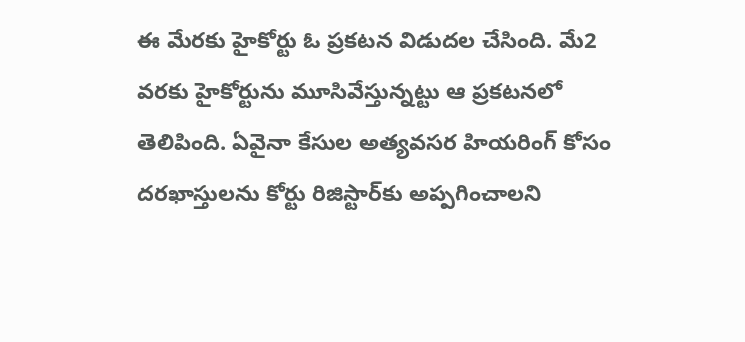ఈ మేరకు హైకోర్టు ఓ ప్రకటన విడుదల చేసింది. మే2 వరకు హైకోర్టును మూసివేస్తున్నట్టు ఆ ప్రకటనలో తెలిపింది. ఏవైనా కేసుల అత్యవసర హియరింగ్ కోసం దరఖాస్తులను కోర్టు రిజిస్టార్‌కు అప్పగించాలని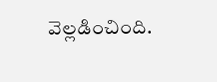వెల్లడించింది.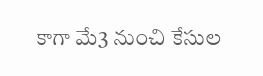కాగా మే3 నుంచి కేసుల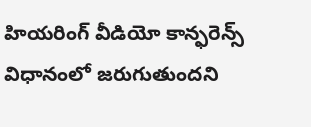హియరింగ్ వీడియో కాన్ఫరెన్స్ విధానంలో జరుగుతుందని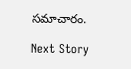సమాచారం.

Next Story